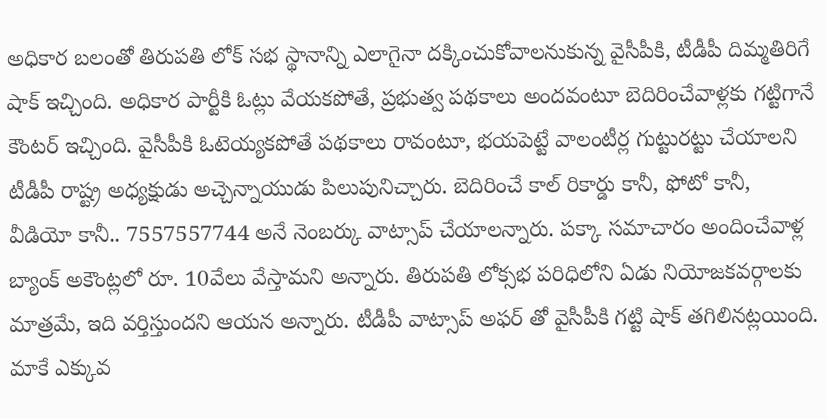అధికార బలంతో తిరుపతి లోక్ సభ స్థానాన్ని ఎలాగైనా దక్కించుకోవాలనుకున్న వైసీపీకి, టీడీపీ దిమ్మతిరిగే షాక్ ఇచ్చింది. అధికార పార్టీకి ఓట్లు వేయకపోతే, ప్రభుత్వ పథకాలు అందవంటూ బెదిరించేవాళ్లకు గట్టిగానే కౌంటర్ ఇచ్చింది. వైసీపీకి ఓటెయ్యకపోతే పథకాలు రావంటూ, భయపెట్టే వాలంటీర్ల గుట్టురట్టు చేయాలని టీడీపీ రాష్ట్ర అధ్యక్షుడు అచ్చెన్నాయుడు పిలుపునిచ్చారు. బెదిరించే కాల్ రికార్డు కానీ, ఫోటో కానీ, వీడియో కానీ.. 7557557744 అనే నెంబర్కు వాట్సాప్ చేయాలన్నారు. పక్కా సమాచారం అందించేవాళ్ల బ్యాంక్ అకౌంట్లలో రూ. 10వేలు వేస్తామని అన్నారు. తిరుపతి లోక్సభ పరిధిలోని ఏడు నియోజకవర్గాలకు మాత్రమే, ఇది వర్తిస్తుందని ఆయన అన్నారు. టీడీపీ వాట్సాప్ అఫర్ తో వైసీపీకి గట్టి షాక్ తగిలినట్లయింది.
మాకే ఎక్కువ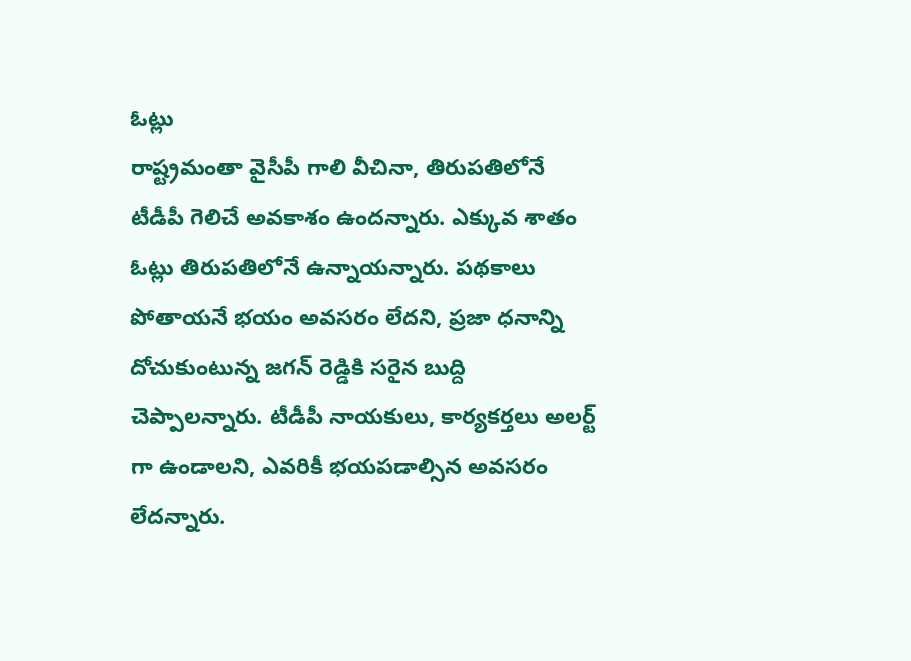ఓట్లు
రాష్ట్రమంతా వైసీపీ గాలి వీచినా, తిరుపతిలోనే టీడీపీ గెలిచే అవకాశం ఉందన్నారు. ఎక్కువ శాతం ఓట్లు తిరుపతిలోనే ఉన్నాయన్నారు. పథకాలు పోతాయనే భయం అవసరం లేదని, ప్రజా ధనాన్ని దోచుకుంటున్న జగన్ రెడ్డికి సరైన బుద్ది చెప్పాలన్నారు. టీడీపీ నాయకులు, కార్యకర్తలు అలర్ట్ గా ఉండాలని, ఎవరికీ భయపడాల్సిన అవసరం లేదన్నారు.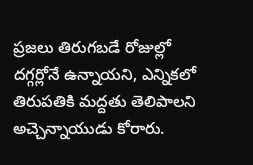ప్రజలు తిరుగబడే రోజుల్లో దగ్గర్లోనే ఉన్నాయని, ఎన్నికలో తిరుపతికి మద్దతు తెలిపాలని అచ్చెన్నాయుడు కోరారు.